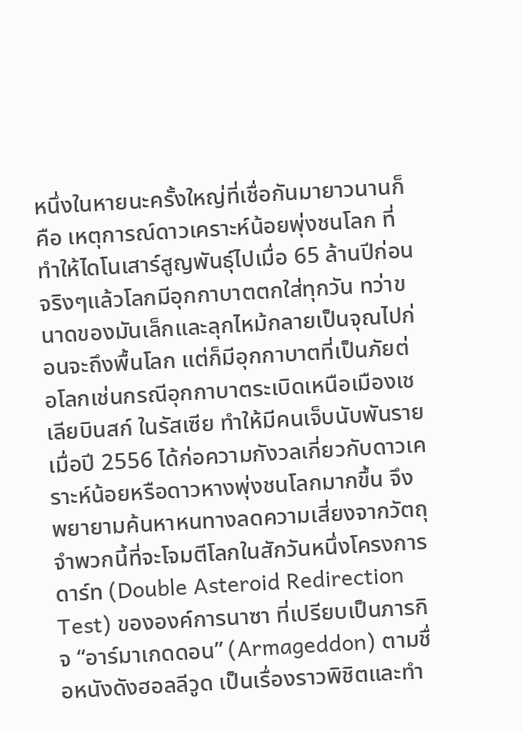หนึ่งในหายนะครั้งใหญ่ที่เชื่อกันมายาวนานก็คือ เหตุการณ์ดาวเคราะห์น้อยพุ่งชนโลก ที่ทำให้ไดโนเสาร์สูญพันธุ์ไปเมื่อ 65 ล้านปีก่อน จริงๆแล้วโลกมีอุกกาบาตตกใส่ทุกวัน ทว่าขนาดของมันเล็กและลุกไหม้กลายเป็นจุณไปก่อนจะถึงพื้นโลก แต่ก็มีอุกกาบาตที่เป็นภัยต่อโลกเช่นกรณีอุกกาบาตระเบิดเหนือเมืองเชเลียบินสก์ ในรัสเซีย ทำให้มีคนเจ็บนับพันราย เมื่อปี 2556 ได้ก่อความกังวลเกี่ยวกับดาวเคราะห์น้อยหรือดาวหางพุ่งชนโลกมากขึ้น จึงพยายามค้นหาหนทางลดความเสี่ยงจากวัตถุจำพวกนี้ที่จะโจมตีโลกในสักวันหนึ่งโครงการดาร์ท (Double Asteroid Redirection Test) ขององค์การนาซา ที่เปรียบเป็นภารกิจ “อาร์มาเกดดอน” (Armageddon) ตามชื่อหนังดังฮอลลีวูด เป็นเรื่องราวพิชิตและทำ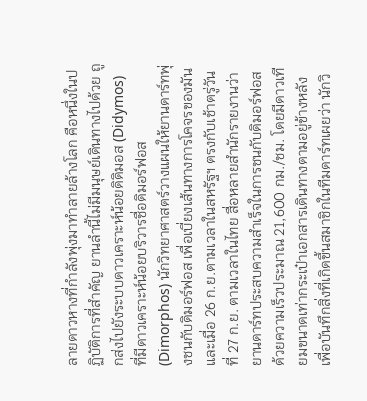ลายดาวหางที่กำลังพุ่งมาทำลายล้างโลก คือหนึ่งในปฏิบัติการที่สำคัญ ยานลำนี้ไม่มีมนุษย์เดินทางไปด้วย ถูกส่งไปยังระบบดาวเคราะห์น้อยดิดิมอส (Didymos) ที่มีดาวเคราะห์น้อยบริวารชื่อดิมอร์ฟอส (Dimorphos) นักวิทยาศาสตร์วางแผนให้ยานดาร์ทพุ่งชนกับดิมอร์ฟอส เพื่อเบี่ยงเส้นทางการโคจรของมัน และเมื่อ 26 ก.ย.ตามเวลาในสหรัฐฯ ตรงกับเช้าตรู่วันที่ 27 ก.ย. ตามเวลาในไทย สื่อหลายสำนักรายงานว่า ยานดาร์ทประสบความสำเร็จในการชนกับดิมอร์ฟอส ด้วยความเร็วประมาณ 21,600 กม./ชม. โดยมีดาวเทียมขนาดเท่ากระเป๋าเอกสารเดินทางตามอยู่ข้างหลังเพื่อบันทึกสิ่งที่เกิดขึ้นสมาชิกในทีมดาร์ทเผยว่า นักวิ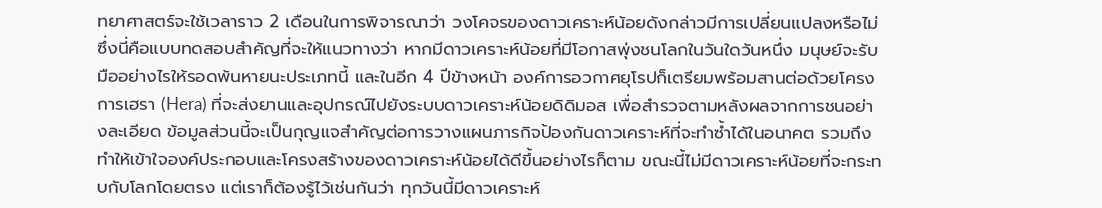ทยาศาสตร์จะใช้เวลาราว 2 เดือนในการพิจารณาว่า วงโคจรของดาวเคราะห์น้อยดังกล่าวมีการเปลี่ยนแปลงหรือไม่ ซึ่งนี่คือแบบทดสอบสำคัญที่จะให้แนวทางว่า หากมีดาวเคราะห์น้อยที่มีโอกาสพุ่งชนโลกในวันใดวันหนึ่ง มนุษย์จะรับมืออย่างไรให้รอดพ้นหายนะประเภทนี้ และในอีก 4 ปีข้างหน้า องค์การอวกาศยุโรปก็เตรียมพร้อมสานต่อด้วยโครงการเฮรา (Hera) ที่จะส่งยานและอุปกรณ์ไปยังระบบดาวเคราะห์น้อยดิดิมอส เพื่อสำรวจตามหลังผลจากการชนอย่างละเอียด ข้อมูลส่วนนี้จะเป็นกุญแจสำคัญต่อการวางแผนภารกิจป้องกันดาวเคราะห์ที่จะทำซ้ำได้ในอนาคต รวมถึงทำให้เข้าใจองค์ประกอบและโครงสร้างของดาวเคราะห์น้อยได้ดีขึ้นอย่างไรก็ตาม ขณะนี้ไม่มีดาวเคราะห์น้อยที่จะกระทบกับโลกโดยตรง แต่เราก็ต้องรู้ไว้เช่นกันว่า ทุกวันนี้มีดาวเคราะห์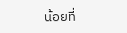น้อยที่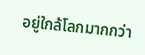อยู่ใกล้โลกมากกว่า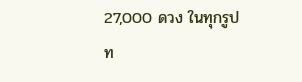27,000 ดวง ในทุกรูปท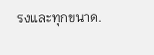รงและทุกขนาด.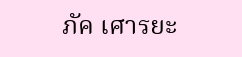ภัค เศารยะ